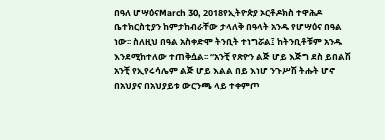በዓለ ሆሣዕናMarch 30, 2018የኢትዮጵያ ኦርቶዶክስ ተዋሕዶ ቤተክርስቲያን ከምታከብራቸው ታላለቅ በዓላት አንዱ የሆሣዕና በዓል ነው፡፡ ስለዚህ በዓል አስቀድሞ ትንቢት ተነግሯል፤ ከትንቢቶቹም አንዱ እንደሚከተለው ተጠቅሷል፡፡ “አንቺ የጽዮን ልጅ ሆይ እጅግ ደስ ይበልሽ አንቺ የኢየሩሳሌም ልጅ ሆይ እልል በይ እነሆ ንጉሥሽ ትሑት ሆኖ በአህያና በአህያይቱ ውርንጫ ላይ ተቀምጦ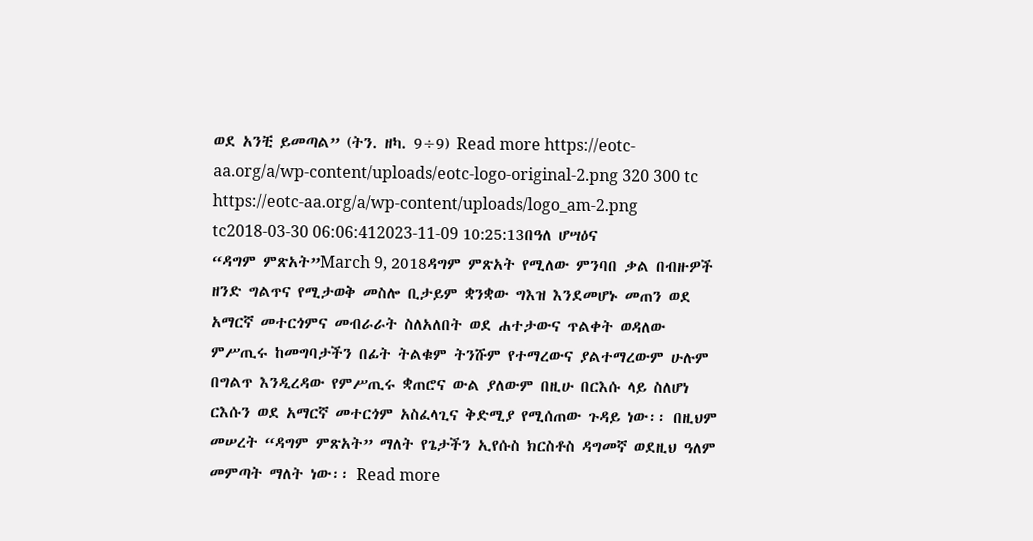ወደ አንቺ ይመጣል” (ትን. ዘካ. 9÷9) Read more https://eotc-aa.org/a/wp-content/uploads/eotc-logo-original-2.png 320 300 tc https://eotc-aa.org/a/wp-content/uploads/logo_am-2.png tc2018-03-30 06:06:412023-11-09 10:25:13በዓለ ሆሣዕና
“ዳግም ምጽአት”March 9, 2018ዳግም ምጽአት የሚለው ምንባበ ቃል በብዙዎች ዘንድ ግልጥና የሚታወቅ መስሎ ቢታይም ቋንቋው ግእዝ እንደመሆኑ መጠን ወደ አማርኛ መተርጎምና መብራራት ስለአለበት ወደ ሐተታውና ጥልቀት ወዳለው ምሥጢሩ ከመግባታችን በፊት ትልቁም ትንሹም የተማረውና ያልተማረውም ሁሉም በግልጥ እንዲረዳው የምሥጢሩ ቋጠሮና ውል ያለውም በዚሁ በርእሱ ላይ ስለሆነ ርእሱን ወደ አማርኛ መተርጎም አስፈላጊና ቅድሚያ የሚሰጠው ጉዳይ ነው፡፡ በዚህም መሠረት “ዳግም ምጽአት” ማለት የጌታችን ኢየሱስ ክርስቶስ ዳግመኛ ወደዚህ ዓለም መምጣት ማለት ነው፡፡ Read more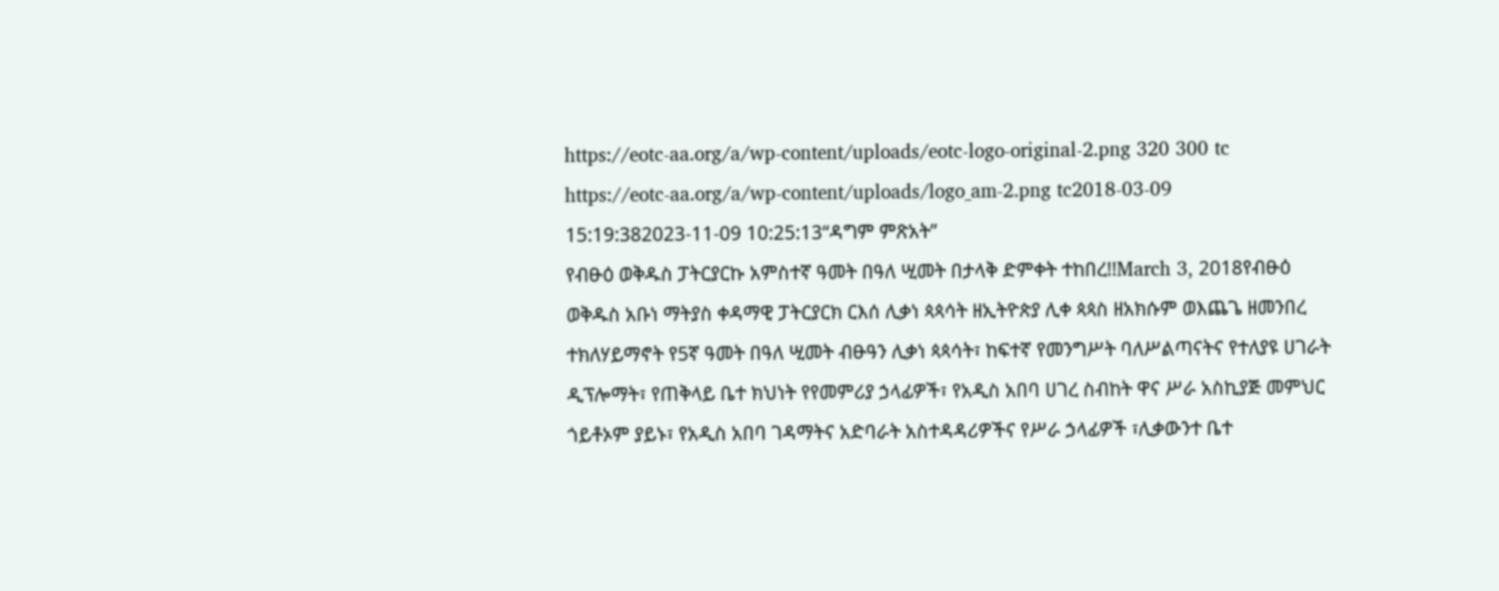https://eotc-aa.org/a/wp-content/uploads/eotc-logo-original-2.png 320 300 tc https://eotc-aa.org/a/wp-content/uploads/logo_am-2.png tc2018-03-09 15:19:382023-11-09 10:25:13“ዳግም ምጽአት”
የብፁዕ ወቅዱስ ፓትርያርኩ አምስተኛ ዓመት በዓለ ሢመት በታላቅ ድምቀት ተከበረ!!March 3, 2018የብፁዕ ወቅዱስ አቡነ ማትያስ ቀዳማዊ ፓትርያርክ ርእሰ ሊቃነ ጳጳሳት ዘኢትዮጵያ ሊቀ ጳጳስ ዘአክሱም ወእጨጌ ዘመንበረ ተክለሃይማኖት የ5ኛ ዓመት በዓለ ሢመት ብፁዓን ሊቃነ ጳጳሳት፣ ከፍተኛ የመንግሥት ባለሥልጣናትና የተለያዩ ሀገራት ዲፕሎማት፣ የጠቅላይ ቤተ ክህነት የየመምሪያ ኃላፊዎች፣ የአዲስ አበባ ሀገረ ስብከት ዋና ሥራ አስኪያጅ መምህር ጎይቶኦም ያይኑ፣ የአዲስ አበባ ገዳማትና አድባራት አስተዳዳሪዎችና የሥራ ኃላፊዎች ፣ሊቃውንተ ቤተ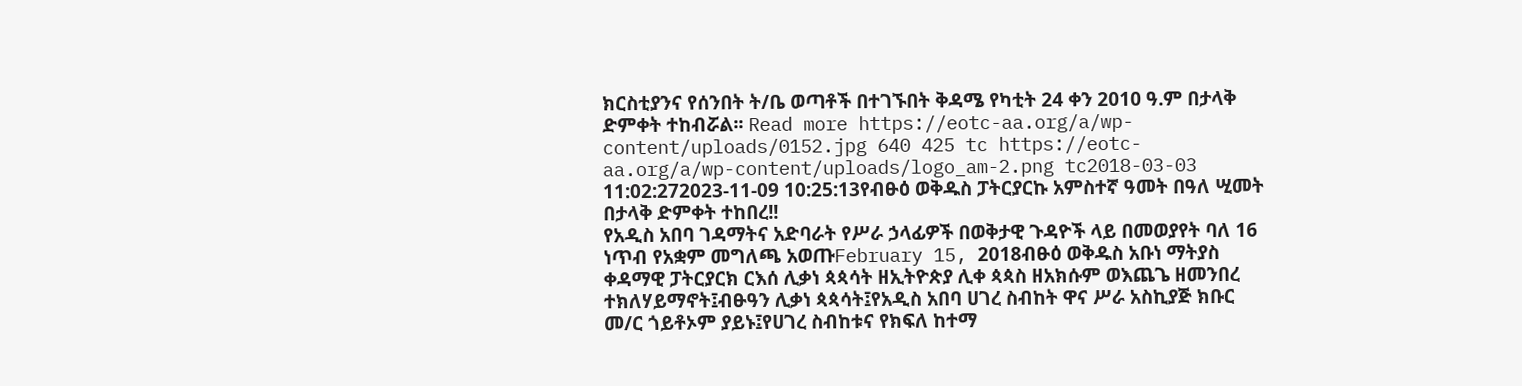ክርስቲያንና የሰንበት ት/ቤ ወጣቶች በተገኙበት ቅዳሜ የካቲት 24 ቀን 2010 ዓ.ም በታላቅ ድምቀት ተከብሯል፡፡ Read more https://eotc-aa.org/a/wp-content/uploads/0152.jpg 640 425 tc https://eotc-aa.org/a/wp-content/uploads/logo_am-2.png tc2018-03-03 11:02:272023-11-09 10:25:13የብፁዕ ወቅዱስ ፓትርያርኩ አምስተኛ ዓመት በዓለ ሢመት በታላቅ ድምቀት ተከበረ!!
የአዲስ አበባ ገዳማትና አድባራት የሥራ ኃላፊዎች በወቅታዊ ጉዳዮች ላይ በመወያየት ባለ 16 ነጥብ የአቋም መግለጫ አወጡFebruary 15, 2018ብፁዕ ወቅዱስ አቡነ ማትያስ ቀዳማዊ ፓትርያርክ ርእሰ ሊቃነ ጳጳሳት ዘኢትዮጵያ ሊቀ ጳጳስ ዘአክሱም ወእጨጌ ዘመንበረ ተክለሃይማኖት፤ብፁዓን ሊቃነ ጳጳሳት፤የአዲስ አበባ ሀገረ ስብከት ዋና ሥራ አስኪያጅ ክቡር መ/ር ጎይቶኦም ያይኑ፤የሀገረ ስብከቱና የክፍለ ከተማ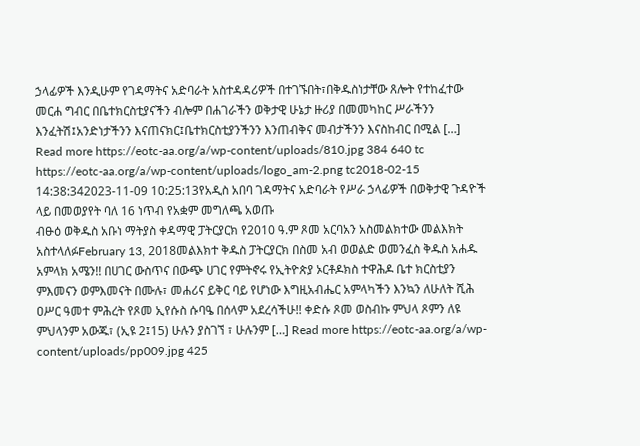ኃላፊዎች እንዲሁም የገዳማትና አድባራት አስተዳዳሪዎች በተገኙበት፣በቅዱስነታቸው ጸሎት የተከፈተው መርሐ ግብር በቤተክርስቲያናችን ብሎም በሐገራችን ወቅታዊ ሁኔታ ዙሪያ በመመካከር ሥራችንን እንፈትሽ፤አንድነታችንን እናጠናክር፤ቤተክርስቲያንችንን እንጠብቅና መብታችንን እናስከብር በሚል […] Read more https://eotc-aa.org/a/wp-content/uploads/810.jpg 384 640 tc https://eotc-aa.org/a/wp-content/uploads/logo_am-2.png tc2018-02-15 14:38:342023-11-09 10:25:13የአዲስ አበባ ገዳማትና አድባራት የሥራ ኃላፊዎች በወቅታዊ ጉዳዮች ላይ በመወያየት ባለ 16 ነጥብ የአቋም መግለጫ አወጡ
ብፁዕ ወቅዱስ አቡነ ማትያስ ቀዳማዊ ፓትርያርክ የ2010 ዓ.ም ጾመ አርባአን አስመልክተው መልእክት አስተላለፉFebruary 13, 2018መልእክተ ቅዱስ ፓትርያርክ በስመ አብ ወወልድ ወመንፈስ ቅዱስ አሐዱ አምላክ አሜን!! በሀገር ውስጥና በውጭ ሀገር የምትኖሩ የኢትዮጵያ ኦርቶዶክስ ተዋሕዶ ቤተ ክርስቲያን ምእመናን ወምእመናት በሙሉ፣ መሐሪና ይቅር ባይ የሆነው እግዚአብሔር አምላካችን እንኳን ለሁለት ሺሕ ዐሥር ዓመተ ምሕረት የጾመ ኢየሱስ ሱባዔ በሰላም አደረሳችሁ!! ቀድሱ ጾመ ወስብኩ ምህላ ጾምን ለዩ ምህላንም አውጁ፣ (ኢዩ 2፤15) ሁሉን ያስገኘ ፣ ሁሉንም […] Read more https://eotc-aa.org/a/wp-content/uploads/pp009.jpg 425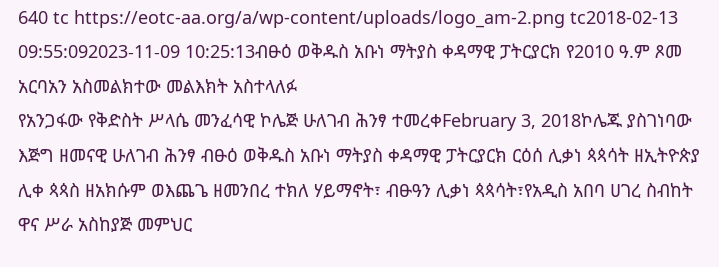640 tc https://eotc-aa.org/a/wp-content/uploads/logo_am-2.png tc2018-02-13 09:55:092023-11-09 10:25:13ብፁዕ ወቅዱስ አቡነ ማትያስ ቀዳማዊ ፓትርያርክ የ2010 ዓ.ም ጾመ አርባአን አስመልክተው መልእክት አስተላለፉ
የአንጋፋው የቅድስት ሥላሴ መንፈሳዊ ኮሌጅ ሁለገብ ሕንፃ ተመረቀFebruary 3, 2018ኮሌጁ ያስገነባው እጅግ ዘመናዊ ሁለገብ ሕንፃ ብፁዕ ወቅዱስ አቡነ ማትያስ ቀዳማዊ ፓትርያርክ ርዕሰ ሊቃነ ጳጳሳት ዘኢትዮጵያ ሊቀ ጳጳስ ዘአክሱም ወእጨጌ ዘመንበረ ተክለ ሃይማኖት፣ ብፁዓን ሊቃነ ጳጳሳት፣የአዲስ አበባ ሀገረ ስብከት ዋና ሥራ አስከያጅ መምህር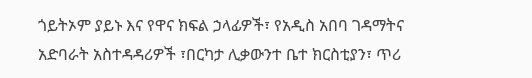ጎይትኦም ያይኑ እና የዋና ክፍል ኃላፊዎች፣ የአዲስ አበባ ገዳማትና አድባራት አስተዳዳሪዎች ፣በርካታ ሊቃውንተ ቤተ ክርስቲያን፣ ጥሪ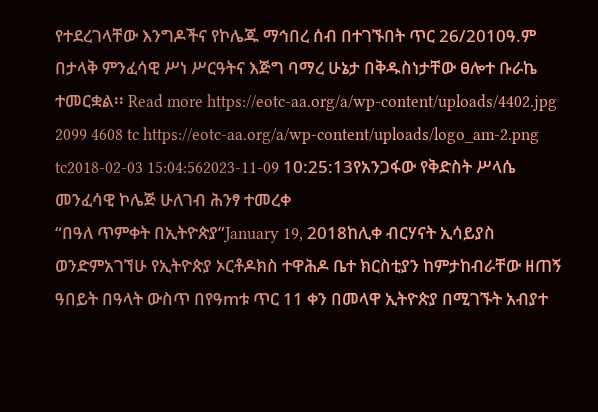የተደረገላቸው እንግዶችና የኮሌጁ ማኅበረ ሰብ በተገኙበት ጥር 26/2010ዓ.ም በታላቅ ምንፈሳዊ ሥነ ሥርዓትና እጅግ ባማረ ሁኔታ በቅዱስነታቸው ፀሎተ ቡራኬ ተመርቋል፡፡ Read more https://eotc-aa.org/a/wp-content/uploads/4402.jpg 2099 4608 tc https://eotc-aa.org/a/wp-content/uploads/logo_am-2.png tc2018-02-03 15:04:562023-11-09 10:25:13የአንጋፋው የቅድስት ሥላሴ መንፈሳዊ ኮሌጅ ሁለገብ ሕንፃ ተመረቀ
“በዓለ ጥምቀት በኢትዮጵያ”January 19, 2018ከሊቀ ብርሃናት ኢሳይያስ ወንድምአገኘሁ የኢትዮጵያ ኦርቶዶክስ ተዋሕዶ ቤተ ክርስቲያን ከምታከብራቸው ዘጠኝ ዓበይት በዓላት ውስጥ በየዓmቱ ጥር 11 ቀን በመላዋ ኢትዮጵያ በሚገኙት አብያተ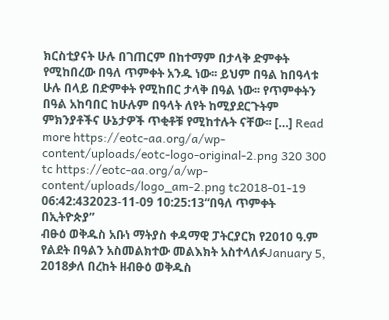ክርስቲያናት ሁሉ በገጠርም በከተማም በታላቅ ድምቀት የሚከበረው በዓለ ጥምቀት አንዱ ነው፡፡ ይህም በዓል ከበዓላቱ ሁሉ በላይ በድምቀት የሚከበር ታላቅ በዓል ነው፡፡ የጥምቀትን በዓል አከባበር ከሁሉም በዓላት ለየት ከሚያደርጉትም ምክንያቶችና ሁኔታዎች ጥቂቶቹ የሚከተሉት ናቸው፡፡ […] Read more https://eotc-aa.org/a/wp-content/uploads/eotc-logo-original-2.png 320 300 tc https://eotc-aa.org/a/wp-content/uploads/logo_am-2.png tc2018-01-19 06:42:432023-11-09 10:25:13“በዓለ ጥምቀት በኢትዮጵያ”
ብፁዕ ወቅዱስ አቡነ ማትያስ ቀዳማዊ ፓትርያርክ የ2010 ዓ.ም የልደት በዓልን አስመልክተው መልእክት አስተላለፉJanuary 5, 2018ቃለ በረከት ዘብፁዕ ወቅዱስ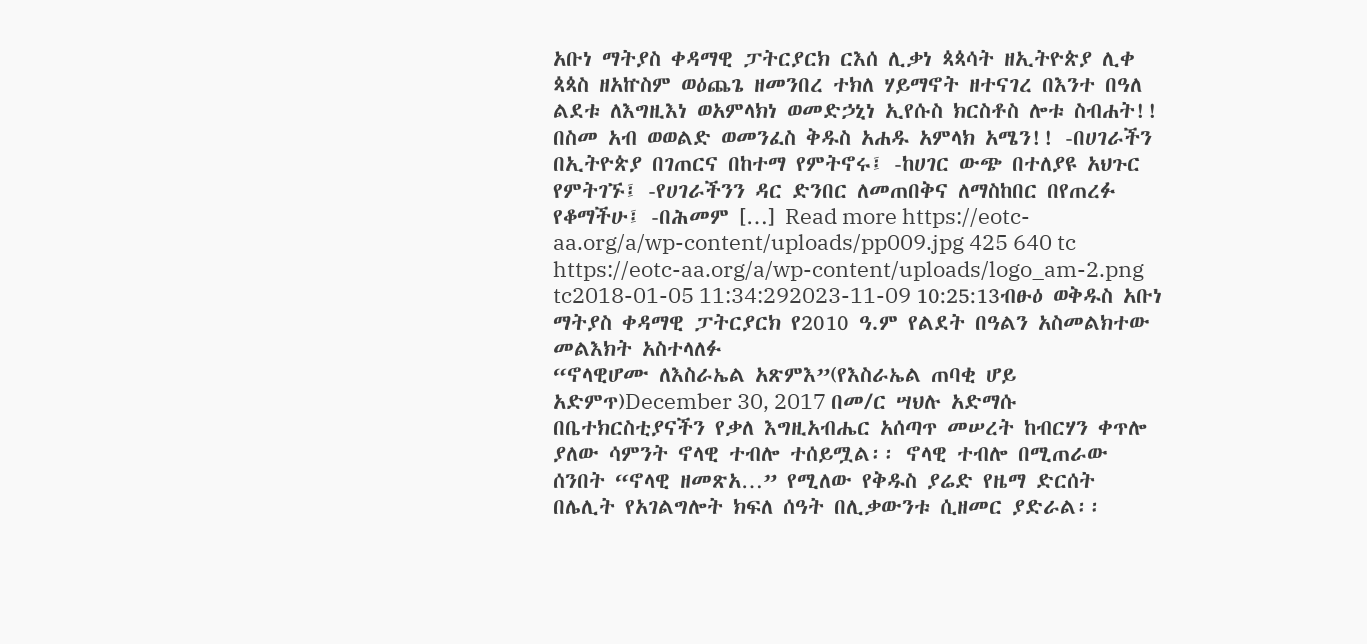አቡነ ማትያስ ቀዳማዊ ፓትርያርክ ርእሰ ሊቃነ ጳጳሳት ዘኢትዮጵያ ሊቀ ጳጳስ ዘአኵስም ወዕጨጌ ዘመንበረ ተክለ ሃይማኖት ዘተናገረ በእንተ በዓለ ልደቱ ለእግዚእነ ወአምላክነ ወመድኃኒነ ኢየሱስ ክርስቶስ ሎቱ ስብሐት!! በስመ አብ ወወልድ ወመንፈስ ቅዱስ አሐዱ አምላክ አሜን!! -በሀገራችን በኢትዮጵያ በገጠርና በከተማ የምትኖሩ፤ -ከሀገር ውጭ በተለያዩ አህጉር የምትገኙ፤ -የሀገራችንን ዳር ድንበር ለመጠበቅና ለማስከበር በየጠረፉ የቆማችሁ፤ -በሕመም […] Read more https://eotc-aa.org/a/wp-content/uploads/pp009.jpg 425 640 tc https://eotc-aa.org/a/wp-content/uploads/logo_am-2.png tc2018-01-05 11:34:292023-11-09 10:25:13ብፁዕ ወቅዱስ አቡነ ማትያስ ቀዳማዊ ፓትርያርክ የ2010 ዓ.ም የልደት በዓልን አስመልክተው መልእክት አስተላለፉ
“ኖላዊሆሙ ለእስራኤል አጽምእ”(የእስራኤል ጠባቂ ሆይ አድምጥ)December 30, 2017 በመ/ር ሣህሉ አድማሱ በቤተክርስቲያናችን የቃለ እግዚአብሔር አሰጣጥ መሠረት ከብርሃን ቀጥሎ ያለው ሳምንት ኖላዊ ተብሎ ተሰይሟል፡፡ ኖላዊ ተብሎ በሚጠራው ሰንበት “ኖላዊ ዘመጽአ…” የሚለው የቅዱስ ያሬድ የዜማ ድርሰት በሌሊት የአገልግሎት ክፍለ ሰዓት በሊቃውንቱ ሲዘመር ያድራል፡፡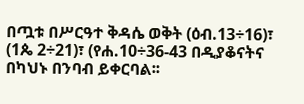በጧቱ በሥርዓተ ቅዳሴ ወቅት (ዕብ.13÷16)፣ (1ጴ 2÷21)፣ (የሐ.10÷36-43 በዲያቆናትና በካህኑ በንባብ ይቀርባል፡፡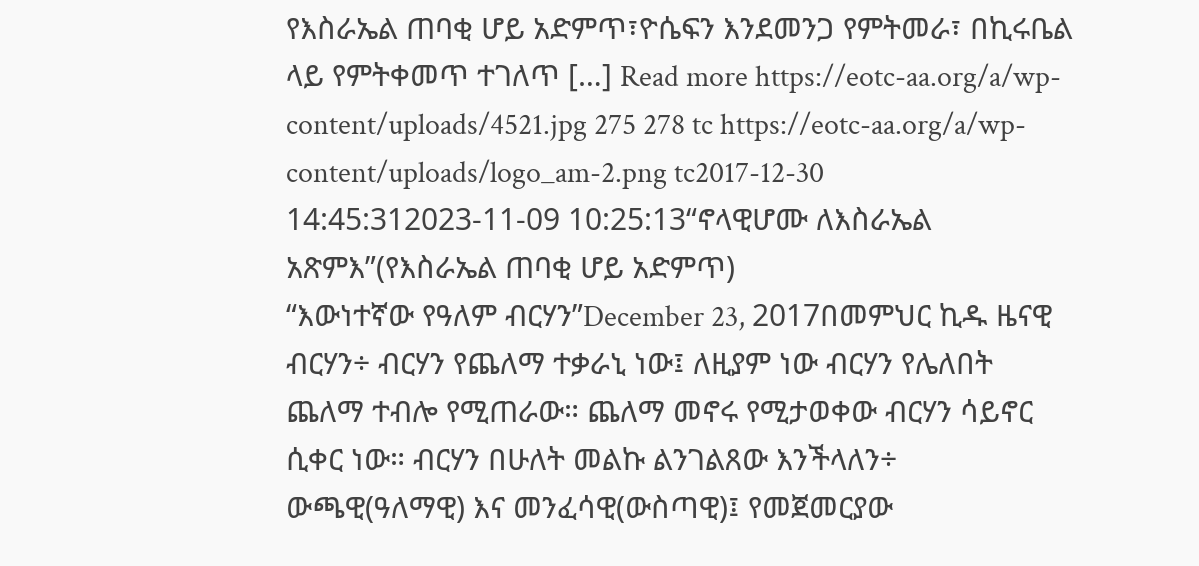የእስራኤል ጠባቂ ሆይ አድምጥ፣ዮሴፍን እንደመንጋ የምትመራ፣ በኪሩቤል ላይ የምትቀመጥ ተገለጥ […] Read more https://eotc-aa.org/a/wp-content/uploads/4521.jpg 275 278 tc https://eotc-aa.org/a/wp-content/uploads/logo_am-2.png tc2017-12-30 14:45:312023-11-09 10:25:13“ኖላዊሆሙ ለእስራኤል አጽምእ”(የእስራኤል ጠባቂ ሆይ አድምጥ)
“እውነተኛው የዓለም ብርሃን”December 23, 2017በመምህር ኪዱ ዜናዊ ብርሃን÷ ብርሃን የጨለማ ተቃራኒ ነው፤ ለዚያም ነው ብርሃን የሌለበት ጨለማ ተብሎ የሚጠራው። ጨለማ መኖሩ የሚታወቀው ብርሃን ሳይኖር ሲቀር ነው። ብርሃን በሁለት መልኩ ልንገልጸው እንችላለን÷ ውጫዊ(ዓለማዊ) እና መንፈሳዊ(ውስጣዊ)፤ የመጀመርያው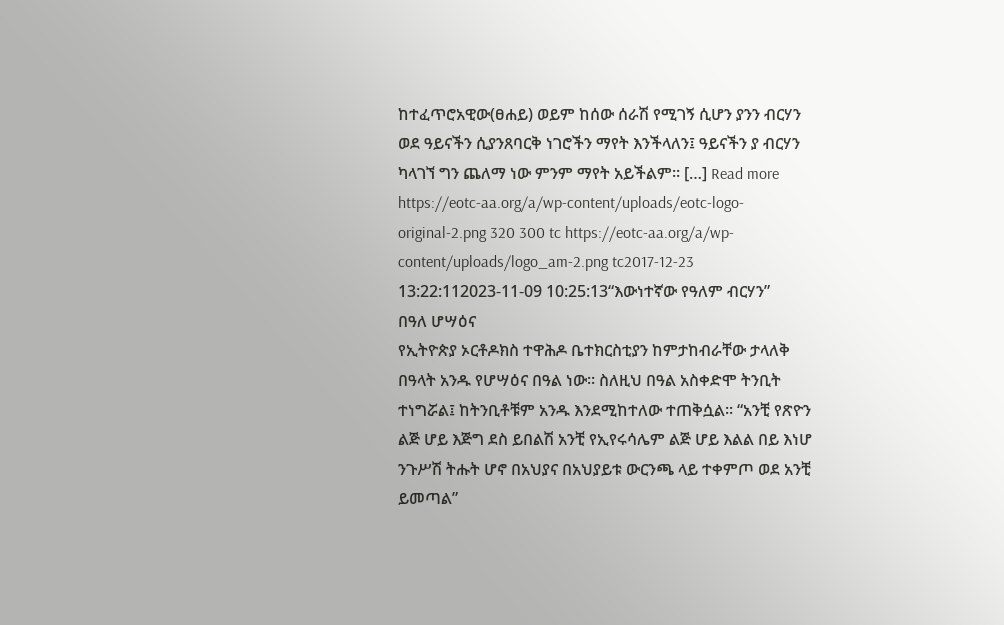ከተፈጥሮአዊው(ፀሐይ) ወይም ከሰው ሰራሽ የሚገኝ ሲሆን ያንን ብርሃን ወደ ዓይናችን ሲያንጸባርቅ ነገሮችን ማየት እንችላለን፤ ዓይናችን ያ ብርሃን ካላገኘ ግን ጨለማ ነው ምንም ማየት አይችልም። […] Read more https://eotc-aa.org/a/wp-content/uploads/eotc-logo-original-2.png 320 300 tc https://eotc-aa.org/a/wp-content/uploads/logo_am-2.png tc2017-12-23 13:22:112023-11-09 10:25:13“እውነተኛው የዓለም ብርሃን”
በዓለ ሆሣዕና
የኢትዮጵያ ኦርቶዶክስ ተዋሕዶ ቤተክርስቲያን ከምታከብራቸው ታላለቅ በዓላት አንዱ የሆሣዕና በዓል ነው፡፡ ስለዚህ በዓል አስቀድሞ ትንቢት ተነግሯል፤ ከትንቢቶቹም አንዱ እንደሚከተለው ተጠቅሷል፡፡ “አንቺ የጽዮን ልጅ ሆይ እጅግ ደስ ይበልሽ አንቺ የኢየሩሳሌም ልጅ ሆይ እልል በይ እነሆ ንጉሥሽ ትሑት ሆኖ በአህያና በአህያይቱ ውርንጫ ላይ ተቀምጦ ወደ አንቺ ይመጣል”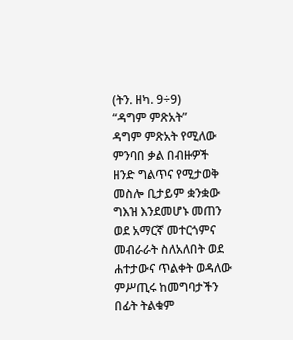(ትን. ዘካ. 9÷9)
“ዳግም ምጽአት”
ዳግም ምጽአት የሚለው ምንባበ ቃል በብዙዎች ዘንድ ግልጥና የሚታወቅ መስሎ ቢታይም ቋንቋው ግእዝ እንደመሆኑ መጠን ወደ አማርኛ መተርጎምና መብራራት ስለአለበት ወደ ሐተታውና ጥልቀት ወዳለው ምሥጢሩ ከመግባታችን በፊት ትልቁም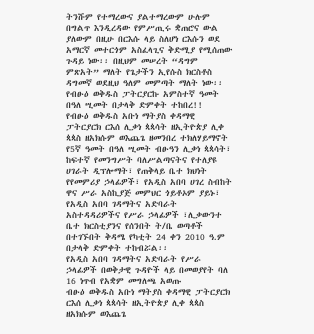ትንሹም የተማረውና ያልተማረውም ሁሉም በግልጥ እንዲረዳው የምሥጢሩ ቋጠሮና ውል ያለውም በዚሁ በርእሱ ላይ ስለሆነ ርእሱን ወደ አማርኛ መተርጎም አስፈላጊና ቅድሚያ የሚሰጠው ጉዳይ ነው፡፡ በዚህም መሠረት “ዳግም ምጽአት” ማለት የጌታችን ኢየሱስ ክርስቶስ ዳግመኛ ወደዚህ ዓለም መምጣት ማለት ነው፡፡
የብፁዕ ወቅዱስ ፓትርያርኩ አምስተኛ ዓመት በዓለ ሢመት በታላቅ ድምቀት ተከበረ!!
የብፁዕ ወቅዱስ አቡነ ማትያስ ቀዳማዊ ፓትርያርክ ርእሰ ሊቃነ ጳጳሳት ዘኢትዮጵያ ሊቀ ጳጳስ ዘአክሱም ወእጨጌ ዘመንበረ ተክለሃይማኖት የ5ኛ ዓመት በዓለ ሢመት ብፁዓን ሊቃነ ጳጳሳት፣ ከፍተኛ የመንግሥት ባለሥልጣናትና የተለያዩ ሀገራት ዲፕሎማት፣ የጠቅላይ ቤተ ክህነት የየመምሪያ ኃላፊዎች፣ የአዲስ አበባ ሀገረ ስብከት ዋና ሥራ አስኪያጅ መምህር ጎይቶኦም ያይኑ፣ የአዲስ አበባ ገዳማትና አድባራት አስተዳዳሪዎችና የሥራ ኃላፊዎች ፣ሊቃውንተ ቤተ ክርስቲያንና የሰንበት ት/ቤ ወጣቶች በተገኙበት ቅዳሜ የካቲት 24 ቀን 2010 ዓ.ም በታላቅ ድምቀት ተከብሯል፡፡
የአዲስ አበባ ገዳማትና አድባራት የሥራ ኃላፊዎች በወቅታዊ ጉዳዮች ላይ በመወያየት ባለ 16 ነጥብ የአቋም መግለጫ አወጡ
ብፁዕ ወቅዱስ አቡነ ማትያስ ቀዳማዊ ፓትርያርክ ርእሰ ሊቃነ ጳጳሳት ዘኢትዮጵያ ሊቀ ጳጳስ ዘአክሱም ወእጨጌ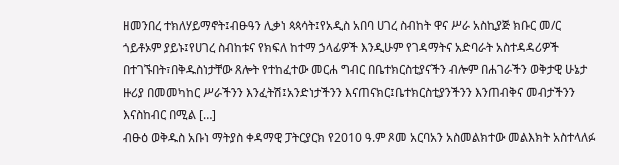ዘመንበረ ተክለሃይማኖት፤ብፁዓን ሊቃነ ጳጳሳት፤የአዲስ አበባ ሀገረ ስብከት ዋና ሥራ አስኪያጅ ክቡር መ/ር ጎይቶኦም ያይኑ፤የሀገረ ስብከቱና የክፍለ ከተማ ኃላፊዎች እንዲሁም የገዳማትና አድባራት አስተዳዳሪዎች በተገኙበት፣በቅዱስነታቸው ጸሎት የተከፈተው መርሐ ግብር በቤተክርስቲያናችን ብሎም በሐገራችን ወቅታዊ ሁኔታ ዙሪያ በመመካከር ሥራችንን እንፈትሽ፤አንድነታችንን እናጠናክር፤ቤተክርስቲያንችንን እንጠብቅና መብታችንን እናስከብር በሚል […]
ብፁዕ ወቅዱስ አቡነ ማትያስ ቀዳማዊ ፓትርያርክ የ2010 ዓ.ም ጾመ አርባአን አስመልክተው መልእክት አስተላለፉ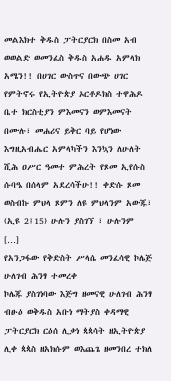መልእክተ ቅዱስ ፓትርያርክ በስመ አብ ወወልድ ወመንፈስ ቅዱስ አሐዱ አምላክ አሜን!! በሀገር ውስጥና በውጭ ሀገር የምትኖሩ የኢትዮጵያ ኦርቶዶክስ ተዋሕዶ ቤተ ክርስቲያን ምእመናን ወምእመናት በሙሉ፣ መሐሪና ይቅር ባይ የሆነው እግዚአብሔር አምላካችን እንኳን ለሁለት ሺሕ ዐሥር ዓመተ ምሕረት የጾመ ኢየሱስ ሱባዔ በሰላም አደረሳችሁ!! ቀድሱ ጾመ ወስብኩ ምህላ ጾምን ለዩ ምህላንም አውጁ፣ (ኢዩ 2፤15) ሁሉን ያስገኘ ፣ ሁሉንም […]
የአንጋፋው የቅድስት ሥላሴ መንፈሳዊ ኮሌጅ ሁለገብ ሕንፃ ተመረቀ
ኮሌጁ ያስገነባው እጅግ ዘመናዊ ሁለገብ ሕንፃ ብፁዕ ወቅዱስ አቡነ ማትያስ ቀዳማዊ ፓትርያርክ ርዕሰ ሊቃነ ጳጳሳት ዘኢትዮጵያ ሊቀ ጳጳስ ዘአክሱም ወእጨጌ ዘመንበረ ተክለ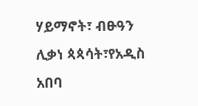ሃይማኖት፣ ብፁዓን ሊቃነ ጳጳሳት፣የአዲስ አበባ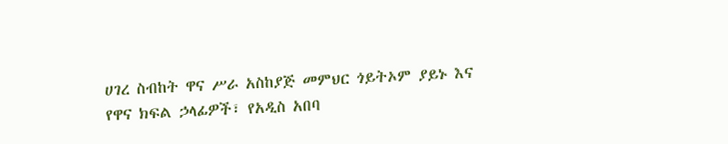ሀገረ ስብከት ዋና ሥራ አስከያጅ መምህር ጎይትኦም ያይኑ እና የዋና ክፍል ኃላፊዎች፣ የአዲስ አበባ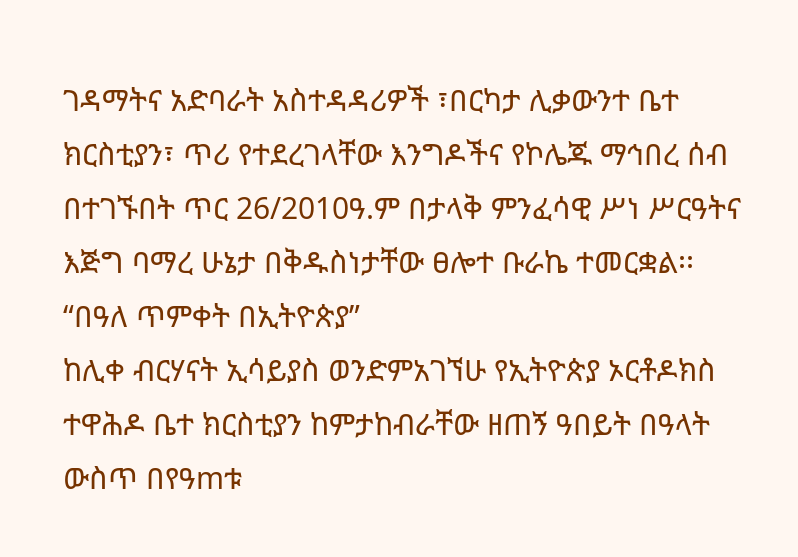ገዳማትና አድባራት አስተዳዳሪዎች ፣በርካታ ሊቃውንተ ቤተ ክርስቲያን፣ ጥሪ የተደረገላቸው እንግዶችና የኮሌጁ ማኅበረ ሰብ በተገኙበት ጥር 26/2010ዓ.ም በታላቅ ምንፈሳዊ ሥነ ሥርዓትና እጅግ ባማረ ሁኔታ በቅዱስነታቸው ፀሎተ ቡራኬ ተመርቋል፡፡
“በዓለ ጥምቀት በኢትዮጵያ”
ከሊቀ ብርሃናት ኢሳይያስ ወንድምአገኘሁ የኢትዮጵያ ኦርቶዶክስ ተዋሕዶ ቤተ ክርስቲያን ከምታከብራቸው ዘጠኝ ዓበይት በዓላት ውስጥ በየዓmቱ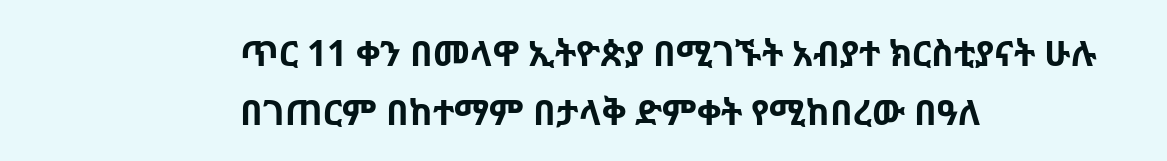ጥር 11 ቀን በመላዋ ኢትዮጵያ በሚገኙት አብያተ ክርስቲያናት ሁሉ በገጠርም በከተማም በታላቅ ድምቀት የሚከበረው በዓለ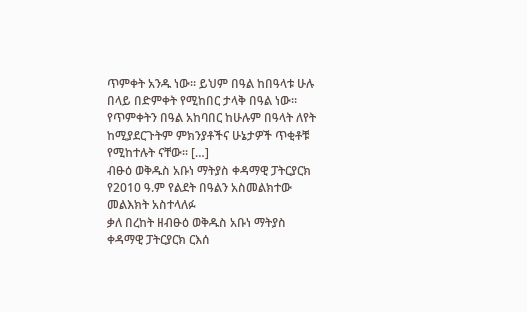ጥምቀት አንዱ ነው፡፡ ይህም በዓል ከበዓላቱ ሁሉ በላይ በድምቀት የሚከበር ታላቅ በዓል ነው፡፡ የጥምቀትን በዓል አከባበር ከሁሉም በዓላት ለየት ከሚያደርጉትም ምክንያቶችና ሁኔታዎች ጥቂቶቹ የሚከተሉት ናቸው፡፡ […]
ብፁዕ ወቅዱስ አቡነ ማትያስ ቀዳማዊ ፓትርያርክ የ2010 ዓ.ም የልደት በዓልን አስመልክተው መልእክት አስተላለፉ
ቃለ በረከት ዘብፁዕ ወቅዱስ አቡነ ማትያስ ቀዳማዊ ፓትርያርክ ርእሰ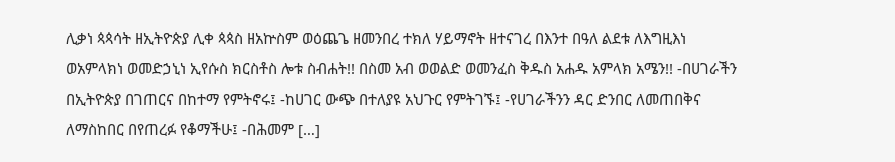ሊቃነ ጳጳሳት ዘኢትዮጵያ ሊቀ ጳጳስ ዘአኵስም ወዕጨጌ ዘመንበረ ተክለ ሃይማኖት ዘተናገረ በእንተ በዓለ ልደቱ ለእግዚእነ ወአምላክነ ወመድኃኒነ ኢየሱስ ክርስቶስ ሎቱ ስብሐት!! በስመ አብ ወወልድ ወመንፈስ ቅዱስ አሐዱ አምላክ አሜን!! -በሀገራችን በኢትዮጵያ በገጠርና በከተማ የምትኖሩ፤ -ከሀገር ውጭ በተለያዩ አህጉር የምትገኙ፤ -የሀገራችንን ዳር ድንበር ለመጠበቅና ለማስከበር በየጠረፉ የቆማችሁ፤ -በሕመም […]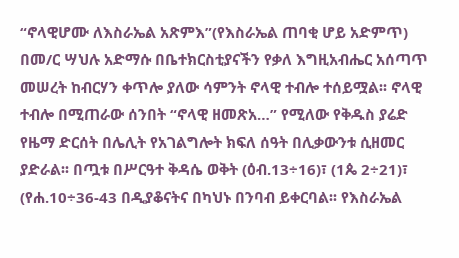“ኖላዊሆሙ ለእስራኤል አጽምእ”(የእስራኤል ጠባቂ ሆይ አድምጥ)
በመ/ር ሣህሉ አድማሱ በቤተክርስቲያናችን የቃለ እግዚአብሔር አሰጣጥ መሠረት ከብርሃን ቀጥሎ ያለው ሳምንት ኖላዊ ተብሎ ተሰይሟል፡፡ ኖላዊ ተብሎ በሚጠራው ሰንበት “ኖላዊ ዘመጽአ…” የሚለው የቅዱስ ያሬድ የዜማ ድርሰት በሌሊት የአገልግሎት ክፍለ ሰዓት በሊቃውንቱ ሲዘመር ያድራል፡፡ በጧቱ በሥርዓተ ቅዳሴ ወቅት (ዕብ.13÷16)፣ (1ጴ 2÷21)፣ (የሐ.10÷36-43 በዲያቆናትና በካህኑ በንባብ ይቀርባል፡፡ የእስራኤል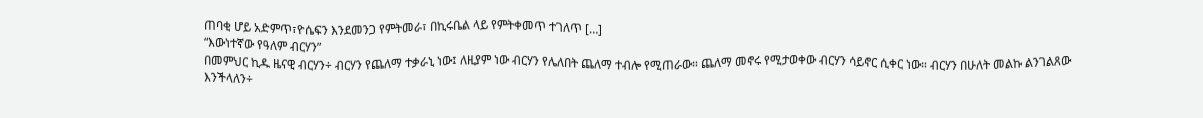ጠባቂ ሆይ አድምጥ፣ዮሴፍን እንደመንጋ የምትመራ፣ በኪሩቤል ላይ የምትቀመጥ ተገለጥ […]
“እውነተኛው የዓለም ብርሃን”
በመምህር ኪዱ ዜናዊ ብርሃን÷ ብርሃን የጨለማ ተቃራኒ ነው፤ ለዚያም ነው ብርሃን የሌለበት ጨለማ ተብሎ የሚጠራው። ጨለማ መኖሩ የሚታወቀው ብርሃን ሳይኖር ሲቀር ነው። ብርሃን በሁለት መልኩ ልንገልጸው እንችላለን÷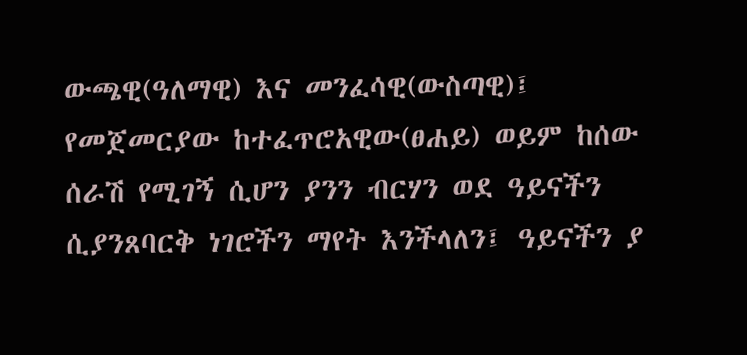ውጫዊ(ዓለማዊ) እና መንፈሳዊ(ውስጣዊ)፤ የመጀመርያው ከተፈጥሮአዊው(ፀሐይ) ወይም ከሰው ሰራሽ የሚገኝ ሲሆን ያንን ብርሃን ወደ ዓይናችን ሲያንጸባርቅ ነገሮችን ማየት እንችላለን፤ ዓይናችን ያ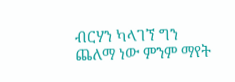ብርሃን ካላገኘ ግን ጨለማ ነው ምንም ማየት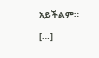አይችልም። […]